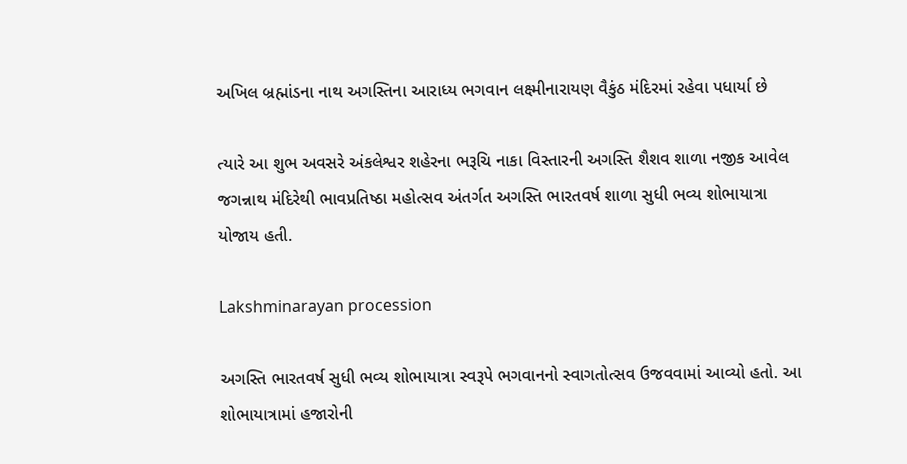અખિલ બ્રહ્માંડના નાથ અગસ્તિના આરાધ્ય ભગવાન લક્ષ્મીનારાયણ વૈકુંઠ મંદિરમાં રહેવા પધાર્યા છે

ત્યારે આ શુભ અવસરે અંકલેશ્વર શહેરના ભરૂચિ નાકા વિસ્તારની અગસ્તિ શૈશવ શાળા નજીક આવેલ જગન્નાથ મંદિરેથી ભાવપ્રતિષ્ઠા મહોત્સવ અંતર્ગત અગસ્તિ ભારતવર્ષ શાળા સુધી ભવ્ય શોભાયાત્રા યોજાય હતી.

Lakshminarayan procession

અગસ્તિ ભારતવર્ષ સુધી ભવ્ય શોભાયાત્રા સ્વરૂપે ભગવાનનો સ્વાગતોત્સવ ઉજવવામાં આવ્યો હતો. આ શોભાયાત્રામાં હજારોની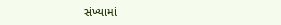સંખ્યામાં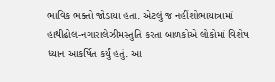ભાવિક ભક્તો જોડાયા હતા. એટલું જ નહીંશોભાયાત્રામાં હાથીઢોલ-નગારાલેઝીમસ્તુતિ કરતા બાળકોએ લોકોમાં વિશેષ ધ્યાન આકર્ષિત કર્યું હતું. આ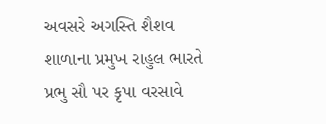અવસરે અગસ્તિ શૈશવ શાળાના પ્રમુખ રાહુલ ભારતે પ્રભુ સૌ પર કૃપા વરસાવે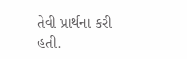તેવી પ્રાર્થના કરી હતી.